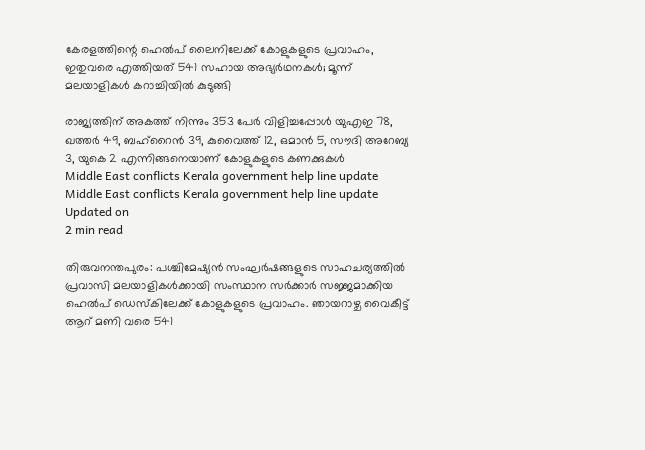കേരളത്തിന്റെ ഹെല്‍പ് ലൈനിലേക്ക് കോളുകളുടെ പ്രവാഹം, ഇതുവരെ എത്തിയത് 541 സഹായ അഭ്യര്‍ഥനകള്‍; മൂന്ന് മലയാളികള്‍ കറാച്ചിയില്‍ കുടുങ്ങി

രാജ്യത്തിന് അകത്ത് നിന്നും 353 പേര്‍ വിളിച്ചപ്പോള്‍ യുഎഇ 78, ഖത്തര്‍ 49, ബഹ്‌റൈന്‍ 39, കുവൈത്ത് 12, ഒമാന്‍ 5, സൗദി അറേബ്യ 3, യുകെ 2 എന്നിങ്ങനെയാണ് കോളുകളുടെ കണക്കുകള്‍
Middle East conflicts Kerala government help line update
Middle East conflicts Kerala government help line update
Updated on
2 min read

തിരുവനന്തപുരം: പശ്ചിമേഷ്യന്‍ സംഘര്‍ഷങ്ങളുടെ സാഹചര്യത്തില്‍ പ്രവാസി മലയാളികള്‍ക്കായി സംസ്ഥാന സര്‍ക്കാര്‍ സജ്ജമാക്കിയ ഹെല്‍പ് ഡെസ്‌കിലേക്ക് കോളുകളുടെ പ്രവാഹം. ഞായറാഴ്ച വൈകീട്ട് ആറ് മണി വരെ 541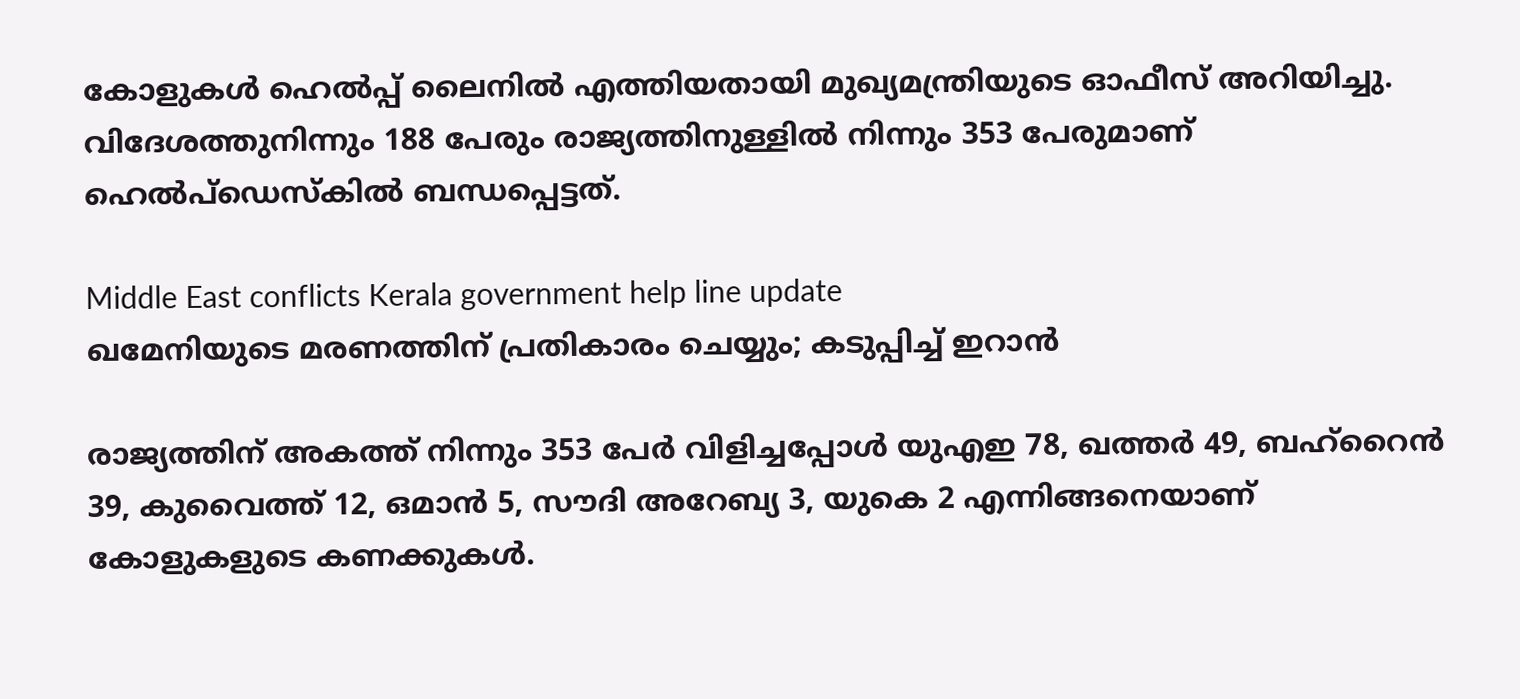കോളുകള്‍ ഹെല്‍പ്പ് ലൈനില്‍ എത്തിയതായി മുഖ്യമന്ത്രിയുടെ ഓഫീസ് അറിയിച്ചു. വിദേശത്തുനിന്നും 188 പേരും രാജ്യത്തിനുള്ളില്‍ നിന്നും 353 പേരുമാണ് ഹെല്‍പ്ഡെസ്‌കില്‍ ബന്ധപ്പെട്ടത്.

Middle East conflicts Kerala government help line update
ഖമേനിയുടെ മരണത്തിന് പ്രതികാരം ചെയ്യും; കടുപ്പിച്ച് ഇറാന്‍

രാജ്യത്തിന് അകത്ത് നിന്നും 353 പേര്‍ വിളിച്ചപ്പോള്‍ യുഎഇ 78, ഖത്തര്‍ 49, ബഹ്‌റൈന്‍ 39, കുവൈത്ത് 12, ഒമാന്‍ 5, സൗദി അറേബ്യ 3, യുകെ 2 എന്നിങ്ങനെയാണ് കോളുകളുടെ കണക്കുകള്‍.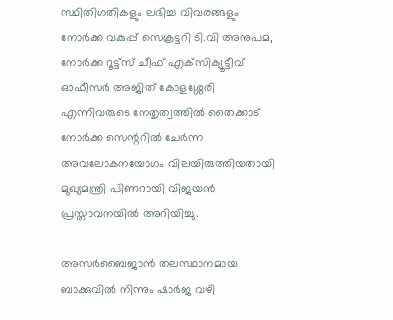സ്ഥിതിഗതികളും ലഭിച്ച വിവരങ്ങളും നോര്‍ക്ക വകുപ്പ് സെക്രട്ടറി ടി.വി അനുപമ, നോര്‍ക്ക റൂട്ട്‌സ് ചീഫ് എക്‌സിക്യൂട്ടീവ് ഓഫീസര്‍ അജിത് കോളശ്ശേരി എന്നിവരുടെ നേതൃത്വത്തില്‍ തൈക്കാട് നോര്‍ക്ക സെന്ററില്‍ ചേര്‍ന്ന അവലോകനയോഗം വിലയിരുത്തിയതായി മുഖ്യമന്ത്രി പിണറായി വിജയന്‍ പ്രസ്താവനയില്‍ അറിയിച്ചു.

അസര്‍ബൈജാന്‍ തലസ്ഥാനമായ ബാക്കുവില്‍ നിന്നും ഷാര്‍ജ വഴി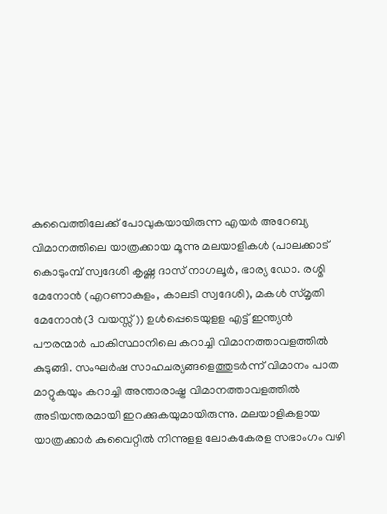കുവൈത്തിലേക്ക് പോവുകയായിരുന്ന എയര്‍ അറേബ്യ വിമാനത്തിലെ യാത്രക്കായ മൂന്നു മലയാളികള്‍ (പാലക്കാട് കൊടുംമ്പ് സ്വദേശി കൃഷ്ണ ദാസ് നാഗലൂര്‍, ഭാര്യ ഡോ. രശ്മി മേനോന്‍ (എറണാകുളം, കാലടി സ്വദേശി), മകള്‍ സ്മൃതി മേനോന്‍(3 വയസ്സ്)) ഉള്‍പ്പെടെയുളള എട്ട് ഇന്ത്യന്‍ പൗരന്മാര്‍ പാകിസ്ഥാനിലെ കറാച്ചി വിമാനത്താവളത്തില്‍ കുടുങ്ങി. സംഘര്‍ഷ സാഹചര്യങ്ങളെത്തുടര്‍ന്ന് വിമാനം പാത മാറ്റുകയും കറാച്ചി അന്താരാഷ്ട്ര വിമാനത്താവളത്തില്‍ അടിയന്തരമായി ഇറക്കുകയുമായിരുന്നു. മലയാളികളായ യാത്രക്കാര്‍ കുവൈറ്റില്‍ നിന്നുളള ലോകകേരള സഭാംഗം വഴി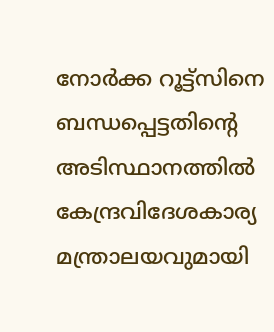നോര്‍ക്ക റൂട്ട്‌സിനെ ബന്ധപ്പെട്ടതിന്റെ അടിസ്ഥാനത്തില്‍ കേന്ദ്രവിദേശകാര്യ മന്ത്രാലയവുമായി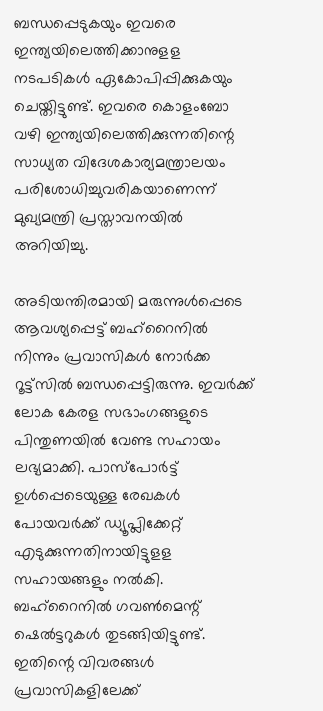ബന്ധപ്പെടുകയും ഇവരെ ഇന്ത്യയിലെത്തിക്കാനുളള നടപടികള്‍ ഏകോപിപ്പിക്കുകയും ചെയ്തിട്ടുണ്ട്. ഇവരെ കൊളംബോ വഴി ഇന്ത്യയിലെത്തിക്കുന്നതിന്റെ സാധ്യത വിദേശകാര്യമന്ത്രാലയം പരിശോധിച്ചുവരികയാണെന്ന് മുഖ്യമന്ത്രി പ്രസ്താവനയില്‍ അറിയിച്ചു.

അടിയന്തിരമായി മരുന്നുള്‍പ്പെടെ ആവശ്യപ്പെട്ട് ബഹ്‌റൈനില്‍ നിന്നും പ്രവാസികള്‍ നോര്‍ക്ക റൂട്ട്‌സില്‍ ബന്ധപ്പെട്ടിരുന്നു. ഇവര്‍ക്ക് ലോക കേരള സഭാംഗങ്ങളുടെ പിന്തുണയില്‍ വേണ്ട സഹായം ലഭ്യമാക്കി. പാസ്‌പോര്‍ട്ട് ഉള്‍പ്പെടെയുള്ള രേഖകള്‍ പോയവര്‍ക്ക് ഡ്യൂപ്ലിക്കേറ്റ് എടുക്കുന്നതിനായിട്ടുളള സഹായങ്ങളും നല്‍കി. ബഹ്‌റൈനില്‍ ഗവണ്‍മെന്റ് ഷെല്‍ട്ടറുകള്‍ തുടങ്ങിയിട്ടുണ്ട്. ഇതിന്റെ വിവരങ്ങള്‍ പ്രവാസികളിലേക്ക്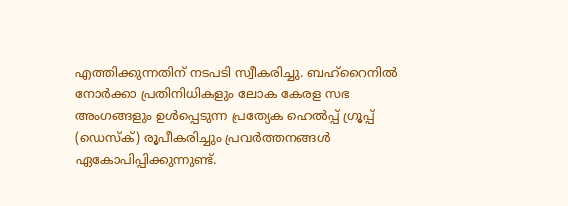എത്തിക്കുന്നതിന് നടപടി സ്വീകരിച്ചു. ബഹ്‌റൈനില്‍ നോര്‍ക്കാ പ്രതിനിധികളും ലോക കേരള സഭ അംഗങ്ങളും ഉള്‍പ്പെടുന്ന പ്രത്യേക ഹെല്‍പ്പ് ഗ്രൂപ്പ് (ഡെസ്‌ക്) രൂപീകരിച്ചും പ്രവര്‍ത്തനങ്ങള്‍ ഏകോപിപ്പിക്കുന്നുണ്ട്.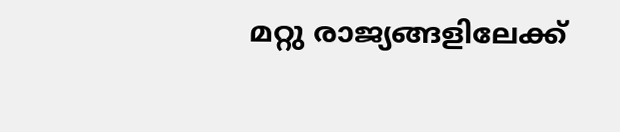മറ്റു രാജ്യങ്ങളിലേക്ക്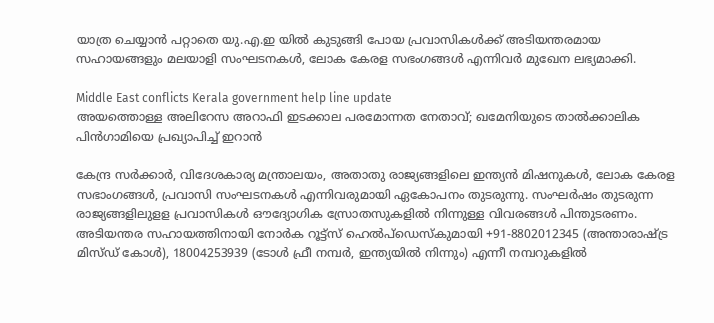യാത്ര ചെയ്യാന്‍ പറ്റാതെ യു.എ.ഇ യില്‍ കുടുങ്ങി പോയ പ്രവാസികള്‍ക്ക് അടിയന്തരമായ സഹായങ്ങളും മലയാളി സംഘടനകള്‍, ലോക കേരള സഭംഗങ്ങള്‍ എന്നിവര്‍ മുഖേന ലഭ്യമാക്കി.

Middle East conflicts Kerala government help line update
അയത്തൊള്ള അലിറേസ അറാഫി ഇടക്കാല പരമോന്നത നേതാവ്; ഖമേനിയുടെ താല്‍ക്കാലിക പിന്‍ഗാമിയെ പ്രഖ്യാപിച്ച് ഇറാന്‍

കേന്ദ്ര സര്‍ക്കാര്‍, വിദേശകാര്യ മന്ത്രാലയം, അതാതു രാജ്യങ്ങളിലെ ഇന്ത്യന്‍ മിഷനുകള്‍, ലോക കേരള സഭാംഗങ്ങള്‍, പ്രവാസി സംഘടനകള്‍ എന്നിവരുമായി ഏകോപനം തുടരുന്നു. സംഘര്‍ഷം തുടരുന്ന രാജ്യങ്ങളിലുളള പ്രവാസികള്‍ ഔദ്യോഗിക സ്രോതസുകളില്‍ നിന്നുള്ള വിവരങ്ങള്‍ പിന്തുടരണം. അടിയന്തര സഹായത്തിനായി നോര്‍ക റൂട്ട്‌സ് ഹെല്‍പ്ഡെസ്‌കുമായി +91-8802012345 (അന്താരാഷ്ട്ര മിസ്ഡ് കോള്‍), 18004253939 (ടോള്‍ ഫ്രീ നമ്പര്‍, ഇന്ത്യയില്‍ നിന്നും) എന്നീ നമ്പറുകളില്‍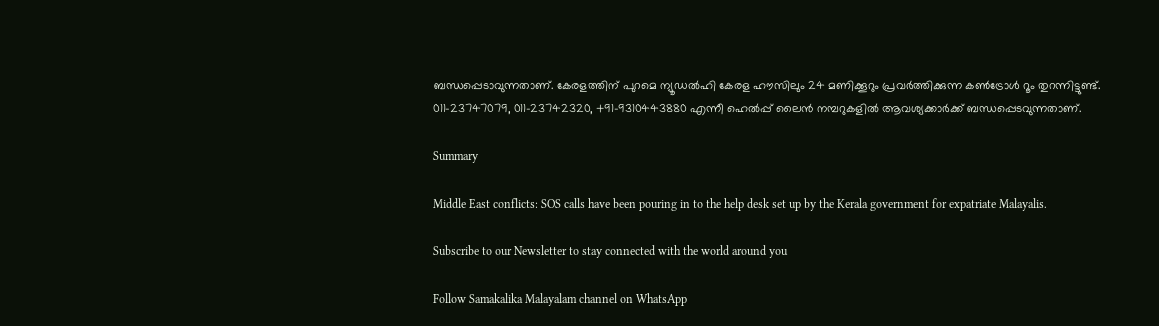ബന്ധപ്പെടാവുന്നതാണ്. കേരളത്തിന് പുറമെ ന്യൂഡല്‍ഹി കേരള ഹൗസിലും 24 മണിക്കൂറും പ്രവര്‍ത്തിക്കുന്ന കണ്‍ട്രോള്‍ റൂം തുറന്നിട്ടുണ്ട്. 011-23747079, 011-23742320, +91-9310443880 എന്നീ ഹെല്‍പ്പ് ലൈന്‍ നമ്പറുകളില്‍ ആവശ്യക്കാര്‍ക്ക് ബന്ധപ്പെടവുന്നതാണ്.

Summary

Middle East conflicts: SOS calls have been pouring in to the help desk set up by the Kerala government for expatriate Malayalis.

Subscribe to our Newsletter to stay connected with the world around you

Follow Samakalika Malayalam channel on WhatsApp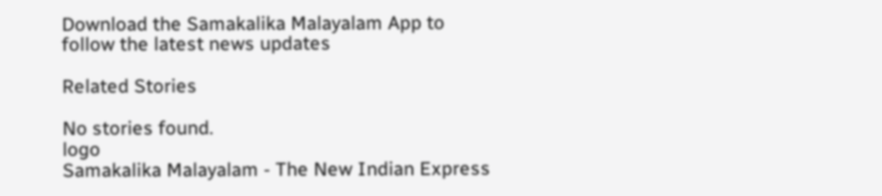Download the Samakalika Malayalam App to follow the latest news updates

Related Stories

No stories found.
logo
Samakalika Malayalam - The New Indian Express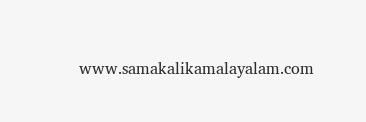www.samakalikamalayalam.com